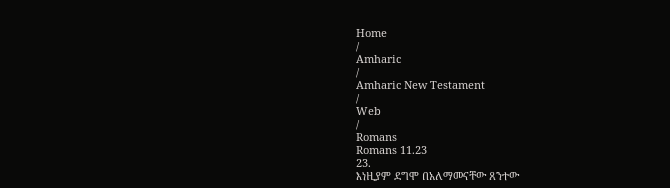Home
/
Amharic
/
Amharic New Testament
/
Web
/
Romans
Romans 11.23
23.
እነዚያም ደግሞ በአለማመናቸው ጸንተው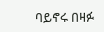ባይኖሩ በዛፉ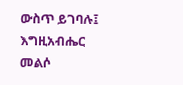ውስጥ ይገባሉ፤ እግዚአብሔር መልሶ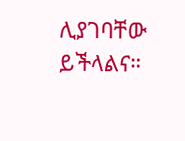ሊያገባቸው ይችላልና።